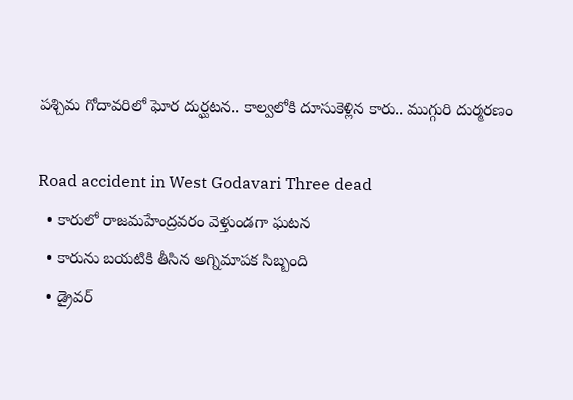పశ్చిమ గోదావరిలో ఘోర దుర్ఘటన.. కాల్వలోకి దూసుకెళ్లిన కారు.. ముగ్గురి దుర్మరణం

Road accident in West Godavari Three dead
  • కారులో రాజమహేంద్రవరం వెళ్తుండగా ఘటన
  • కారును బయటికి తీసిన అగ్నిమాపక సిబ్బంది
  • డ్రైవర్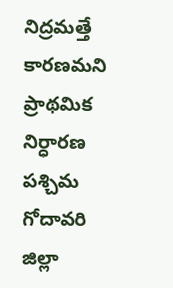నిద్రమత్తే కారణమని ప్రాథమిక నిర్ధారణ
పశ్చిమ గోదావరి జిల్లా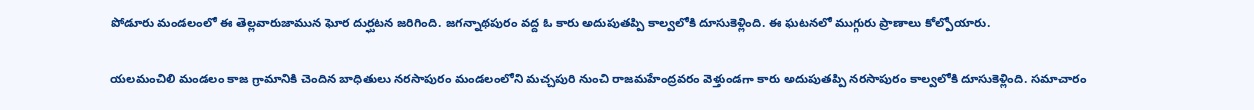పోడూరు మండలంలో ఈ తెల్లవారుజామున ఘోర దుర్ఘటన జరిగింది. జగన్నాథపురం వద్ద ఓ కారు అదుపుతప్పి కాల్వలోకి దూసుకెళ్లింది. ఈ ఘటనలో ముగ్గురు ప్రాణాలు కోల్పోయారు.

యలమంచిలి మండలం కాజ గ్రామానికి చెందిన బాధితులు నరసాపురం మండలంలోని మచ్చపురి నుంచి రాజమహేంద్రవరం వెళ్తుండగా కారు అదుపుతప్పి నరసాపురం కాల్వలోకి దూసుకెళ్లింది. సమాచారం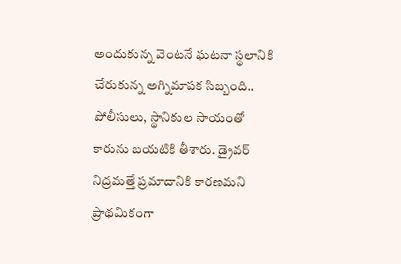అందుకున్న వెంటనే ఘటనా స్థలానికి చేరుకున్న అగ్నిమాపక సిబ్బంది.. పోలీసులు, స్థానికుల సాయంతో కారును బయటికి తీశారు. డ్రైవర్ నిద్రమత్తే ప్రమాదానికి కారణమని ప్రాథమికంగా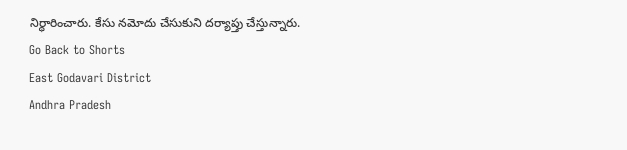నిర్ధారించారు. కేసు నమోదు చేసుకుని దర్యాప్తు చేస్తున్నారు.
Go Back to Shorts
East Godavari District
Andhra Pradesh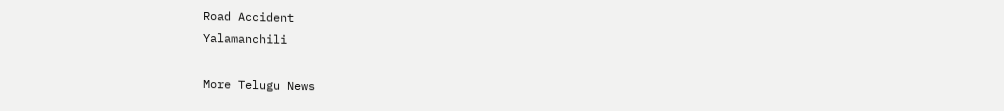Road Accident
Yalamanchili

More Telugu News